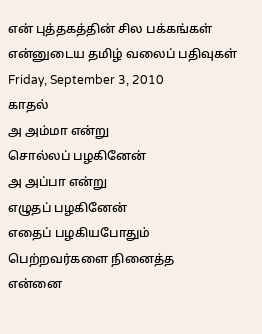என் புத்தகத்தின் சில பக்கங்கள்
என்னுடைய தமிழ் வலைப் பதிவுகள்
Friday, September 3, 2010
காதல்
அ அம்மா என்று
சொல்லப் பழகினேன்
அ அப்பா என்று
எழுதப் பழகினேன்
எதைப் பழகியபோதும்
பெற்றவர்களை நினைத்த
என்னை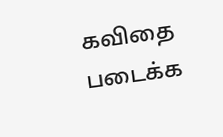கவிதை படைக்க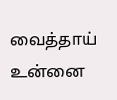வைத்தாய்
உன்னை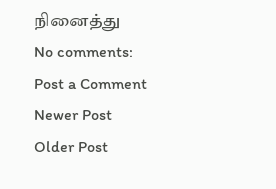நினைத்து
No comments:
Post a Comment
Newer Post
Older Post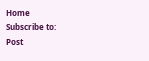Home
Subscribe to:
Post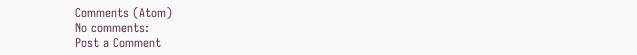Comments (Atom)
No comments:
Post a Comment